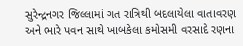સુરેન્દ્રનગર જિલ્લામાં ગત રાત્રિથી બદલાયેલા વાતાવરણ અને ભારે પવન સાથે ખાબકેલા કમોસમી વરસાદે રણના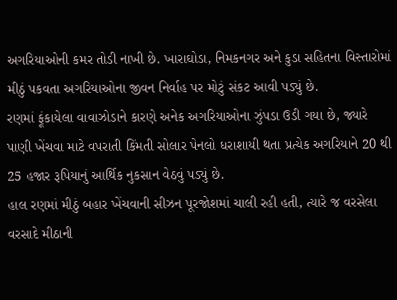અગરિયાઓની કમર તોડી નાખી છે. ખારાઘોડા, નિમકનગર અને કુડા સહિતના વિસ્તારોમાં મીઠું પકવતા અગરિયાઓના જીવન નિર્વાહ પર મોટું સંકટ આવી પડ્યું છે.
રણમાં ફૂંકાયેલા વાવાઝોડાને કારણે અનેક અગરિયાઓના ઝુંપડા ઉડી ગયા છે, જ્યારે પાણી ખેંચવા માટે વપરાતી કિંમતી સોલાર પેનલો ધરાશાયી થતા પ્રત્યેક અગરિયાને 20 થી 25 હજાર રૂપિયાનું આર્થિક નુકસાન વેઠવું પડ્યું છે.
હાલ રણમાં મીઠું બહાર ખેંચવાની સીઝન પૂરજોશમાં ચાલી રહી હતી, ત્યારે જ વરસેલા વરસાદે મીઠાની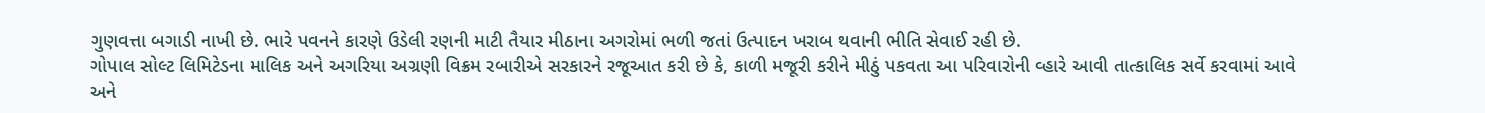ગુણવત્તા બગાડી નાખી છે. ભારે પવનને કારણે ઉડેલી રણની માટી તૈયાર મીઠાના અગરોમાં ભળી જતાં ઉત્પાદન ખરાબ થવાની ભીતિ સેવાઈ રહી છે.
ગોપાલ સોલ્ટ લિમિટેડના માલિક અને અગરિયા અગ્રણી વિક્રમ રબારીએ સરકારને રજૂઆત કરી છે કે, કાળી મજૂરી કરીને મીઠું પકવતા આ પરિવારોની વ્હારે આવી તાત્કાલિક સર્વે કરવામાં આવે અને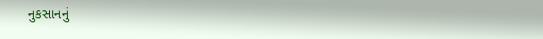નુકસાનનું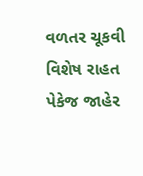વળતર ચૂકવી વિશેષ રાહત પેકેજ જાહેર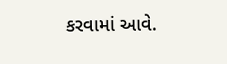કરવામાં આવે.